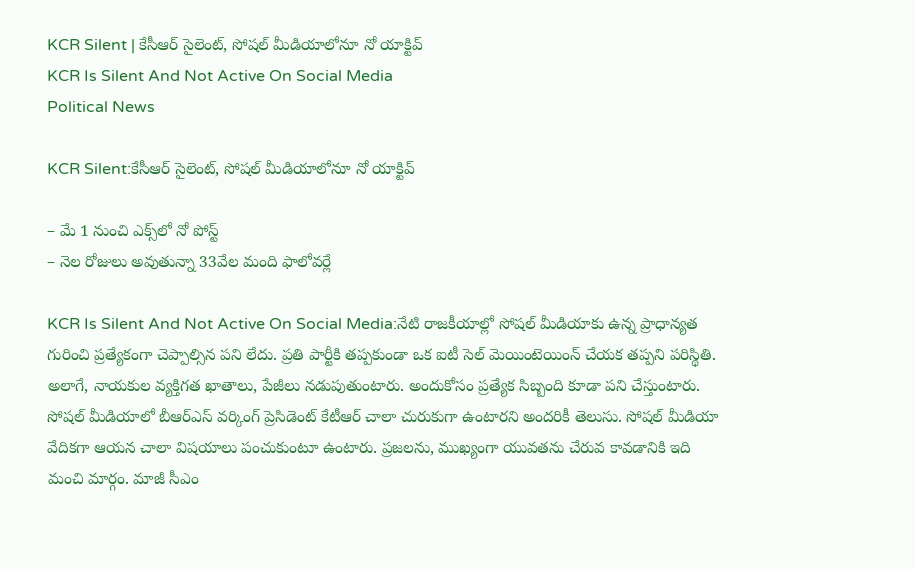KCR Silent | కేసీఆర్ సైలెంట్, సోషల్ మీడియాలోనూ నో యాక్టివ్
KCR Is Silent And Not Active On Social Media
Political News

KCR Silent:కేసీఆర్ సైలెంట్, సోషల్ మీడియాలోనూ నో యాక్టివ్

– మే 1 నుంచి ఎక్స్‌లో నో పోస్ట్
– నెల రోజులు అవుతున్నా 33వేల మంది ఫాలోవర్లే

KCR Is Silent And Not Active On Social Media:నేటి రాజకీయాల్లో సోషల్ మీడియాకు ఉన్న ప్రాధాన్యత గురించి ప్రత్యేకంగా చెప్పాల్సిన పని లేదు. ప్రతి పార్టీకి తప్పకుండా ఒక ఐటీ సెల్ మెయింటెయింన్ చేయక తప్పని పరిస్థితి. అలాగే, నాయకుల వ్యక్తిగత ఖాతాలు, పేజీలు నడుపుతుంటారు. అందుకోసం ప్రత్యేక సిబ్బంది కూడా పని చేస్తుంటారు. సోషల్ మీడియాలో బీఆర్ఎస్ వర్కింగ్ ప్రెసిడెంట్ కేటీఆర్ చాలా చురుకుగా ఉంటారని అందరికీ తెలుసు. సోషల్ మీడియా వేదికగా ఆయన చాలా విషయాలు పంచుకుంటూ ఉంటారు. ప్రజలను, ముఖ్యంగా యువతను చేరువ కావడానికి ఇది మంచి మార్గం. మాజీ సీఎం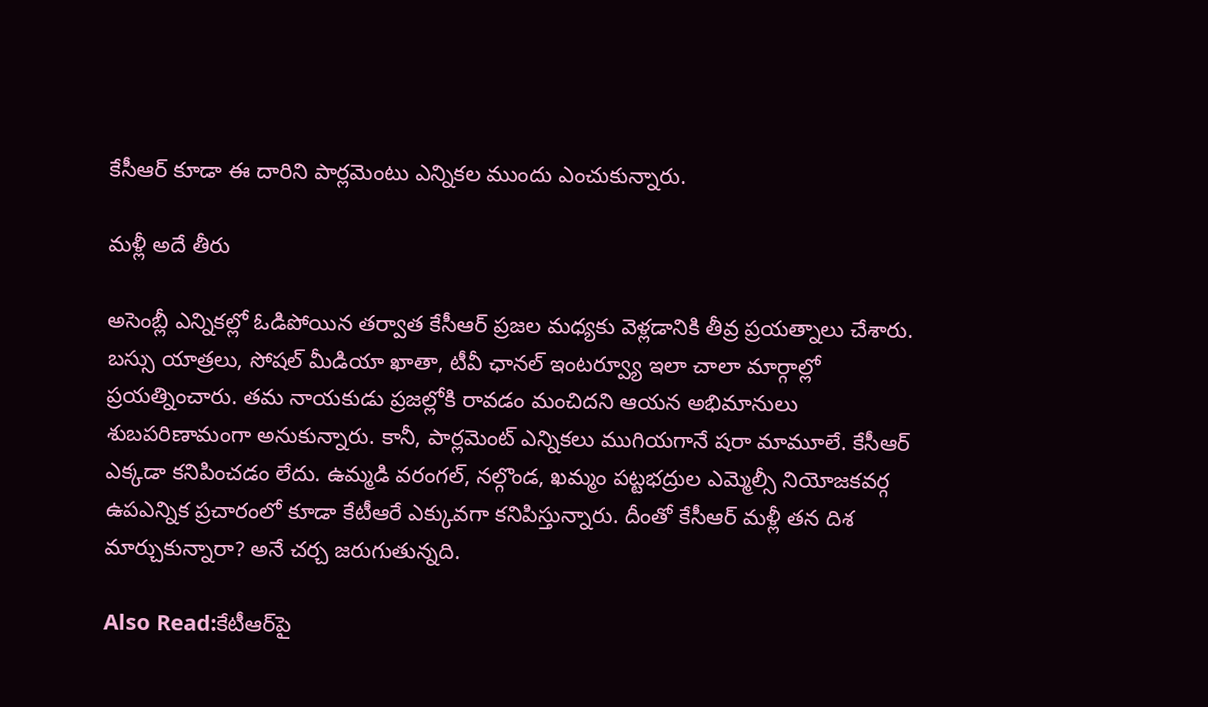కేసీఆర్ కూడా ఈ దారిని పార్లమెంటు ఎన్నికల ముందు ఎంచుకున్నారు.

మళ్లీ అదే తీరు

అసెంబ్లీ ఎన్నికల్లో ఓడిపోయిన తర్వాత కేసీఆర్ ప్రజల మధ్యకు వెళ్లడానికి తీవ్ర ప్రయత్నాలు చేశారు. బస్సు యాత్రలు, సోషల్ మీడియా ఖాతా, టీవీ ఛానల్ ఇంటర్వ్యూ ఇలా చాలా మార్గాల్లో ప్రయత్నించారు. తమ నాయకుడు ప్రజల్లోకి రావడం మంచిదని ఆయన అభిమానులు శుబపరిణామంగా అనుకున్నారు. కానీ, పార్లమెంట్ ఎన్నికలు ముగియగానే షరా మామూలే. కేసీఆర్ ఎక్కడా కనిపించడం లేదు. ఉమ్మడి వరంగల్, నల్గొండ, ఖమ్మం పట్టభద్రుల ఎమ్మెల్సీ నియోజకవర్గ ఉపఎన్నిక ప్రచారంలో కూడా కేటీఆరే ఎక్కువగా కనిపిస్తున్నారు. దీంతో కేసీఆర్ మళ్లీ తన దిశ మార్చుకున్నారా? అనే చర్చ జరుగుతున్నది.

Also Read:కేటీఆర్‌పై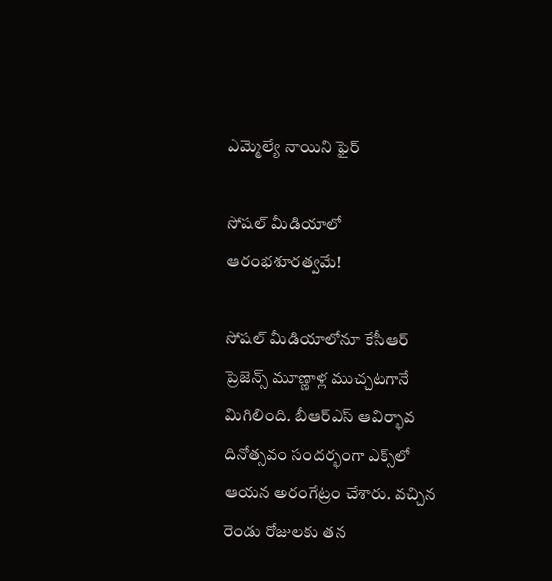ఎమ్మెల్యే నాయిని ఫైర్‌

సోషల్ మీడియాలో ఆరంభశూరత్వమే!

సోషల్ మీడియాలోనూ కేసీఆర్ ప్రెజెన్స్ మూణ్ణాళ్ల ముచ్చటగానే మిగిలింది. బీఆర్ఎస్ ఆవిర్భావ దినోత్సవం సందర్భంగా ఎక్స్‌లో ఆయన అరంగేట్రం చేశారు. వచ్చిన రెండు రోజులకు తన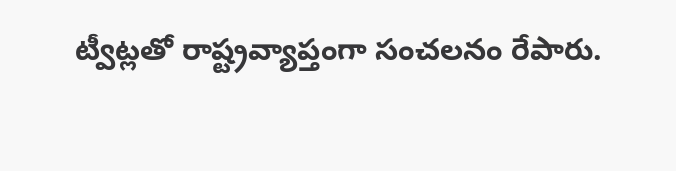ట్వీట్లతో రాష్ట్రవ్యాప్తంగా సంచలనం రేపారు.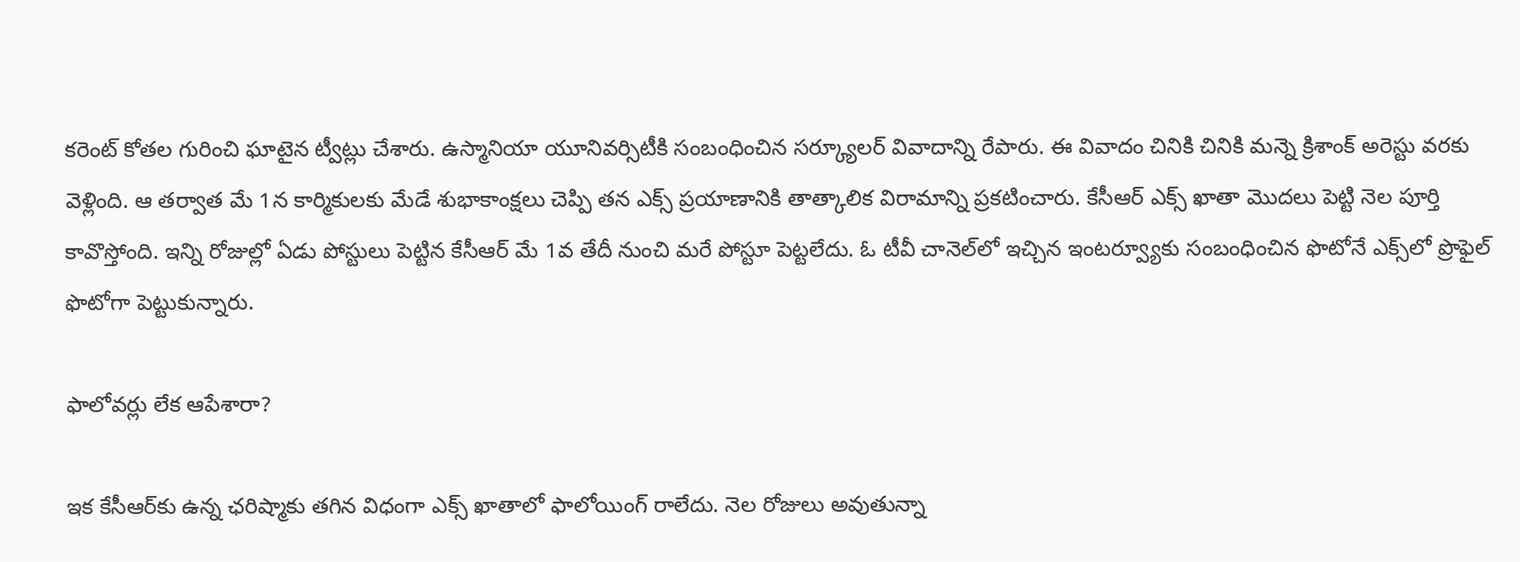కరెంట్ కోతల గురించి ఘాటైన ట్వీట్లు చేశారు. ఉస్మానియా యూనివర్సిటీకి సంబంధించిన సర్క్యూలర్ వివాదాన్ని రేపారు. ఈ వివాదం చినికి చినికి మన్నె క్రిశాంక్ అరెస్టు వరకు వెళ్లింది. ఆ తర్వాత మే 1న కార్మికులకు మేడే శుభాకాంక్షలు చెప్పి తన ఎక్స్ ప్రయాణానికి తాత్కాలిక విరామాన్ని ప్రకటించారు. కేసీఆర్ ఎక్స్ ఖాతా మొదలు పెట్టి నెల పూర్తి కావొస్తోంది. ఇన్ని రోజుల్లో ఏడు పోస్టులు పెట్టిన కేసీఆర్ మే 1వ తేదీ నుంచి మరే పోస్టూ పెట్టలేదు. ఓ టీవీ చానెల్‌లో ఇచ్చిన ఇంటర్వ్యూకు సంబంధించిన ఫొటోనే ఎక్స్‌లో ప్రొఫైల్ ఫొటోగా పెట్టుకున్నారు.

ఫాలోవర్లు లేక ఆపేశారా?

ఇక కేసీఆర్‌కు ఉన్న ఛరిష్మాకు తగిన విధంగా ఎక్స్ ఖాతాలో ఫాలోయింగ్ రాలేదు. నెల రోజులు అవుతున్నా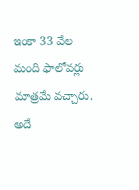ఇంకా 33 వేల మంది ఫాలోవర్లు మాత్రమే వచ్చారు. అదే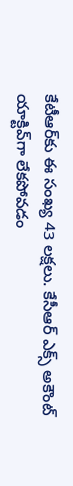కేటీఆర్‌కు ఈ సంఖ్య 43 లక్షలు. కేసీఆర్ ఎక్స్ అకౌంట్ యాక్టివ్‌గా లేకపోవడం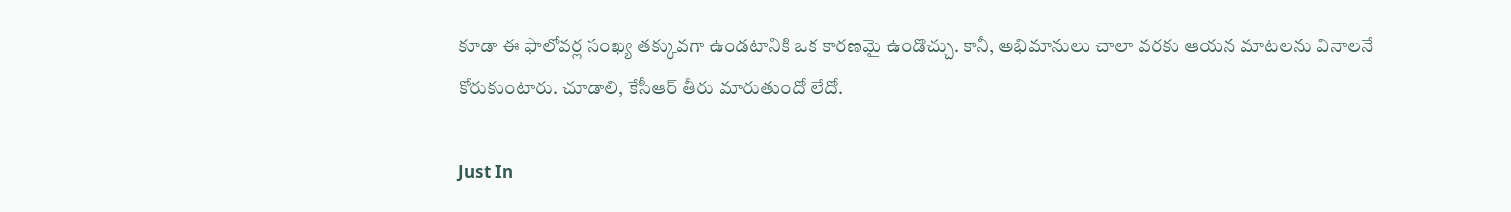కూడా ఈ ఫాలోవర్ల సంఖ్య తక్కువగా ఉండటానికి ఒక కారణమై ఉండొచ్చు. కానీ, అభిమానులు చాలా వరకు ఆయన మాటలను వినాలనే కోరుకుంటారు. చూడాలి, కేసీఆర్ తీరు మారుతుందో లేదో.

Just In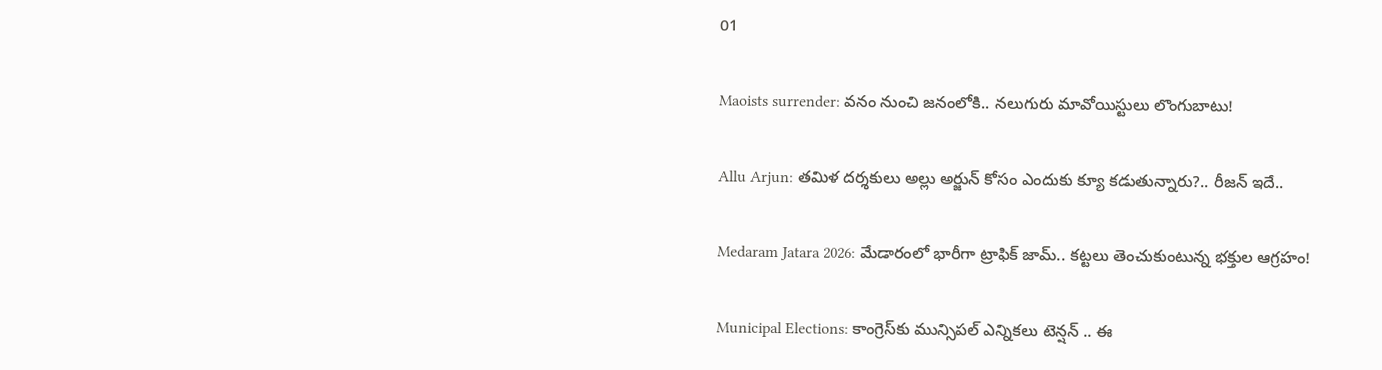01

Maoists surrender: వనం నుంచి జనంలోకి.. నలుగురు మావోయిస్టులు లొంగుబాటు!

Allu Arjun: తమిళ దర్శకులు అల్లు అర్జున్ కోసం ఎందుకు క్యూ కడుతున్నారు?.. రీజన్ ఇదే..

Medaram Jatara 2026: మేడారంలో భారీగా ట్రాఫిక్ జామ్.. కట్టలు తెంచుకుంటున్న భక్తుల ఆగ్రహం!

Municipal Elections: కాంగ్రెస్‌కు మున్సిపల్ ఎన్నికలు టెన్షన్ .. ఈ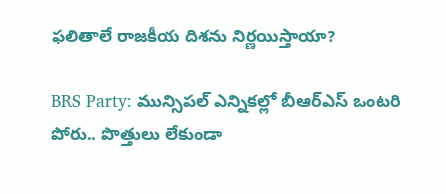ఫలితాలే రాజకీయ దిశను నిర్ణయిస్తాయా?

BRS Party: మున్సిపల్ ఎన్నికల్లో బీఆర్ఎస్ ఒంటరి పోరు.. పొత్తులు లేకుండా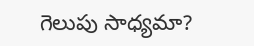గెలుపు సాధ్యమా?